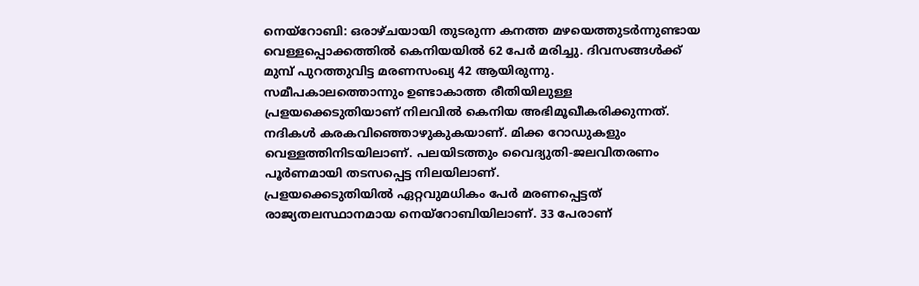നെയ്റോബി: ഒരാഴ്ചയായി തുടരുന്ന കനത്ത മഴയെത്തുടർന്നുണ്ടായ വെള്ളപ്പൊക്കത്തിൽ കെനിയയിൽ 62 പേർ മരിച്ചു. ദിവസങ്ങൾക്ക് മുമ്പ് പുറത്തുവിട്ട മരണസംഖ്യ 42 ആയിരുന്നു.
സമീപകാലത്തൊന്നും ഉണ്ടാകാത്ത രീതിയിലുള്ള പ്രളയക്കെടുതിയാണ് നിലവിൽ കെനിയ അഭിമൂഖീകരിക്കുന്നത്. നദികൾ കരകവിഞ്ഞൊഴുകുകയാണ്. മിക്ക റോഡുകളും വെള്ളത്തിനിടയിലാണ്. പലയിടത്തും വൈദ്യുതി-ജലവിതരണം പൂർണമായി തടസപ്പെട്ട നിലയിലാണ്.
പ്രളയക്കെടുതിയിൽ ഏറ്റവുമധികം പേർ മരണപ്പെട്ടത് രാജ്യതലസ്ഥാനമായ നെയ്റോബിയിലാണ്. 33 പേരാണ്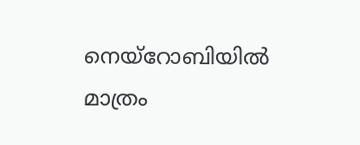നെയ്റോബിയിൽ മാത്രം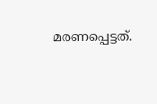മരണപ്പെട്ടത്.